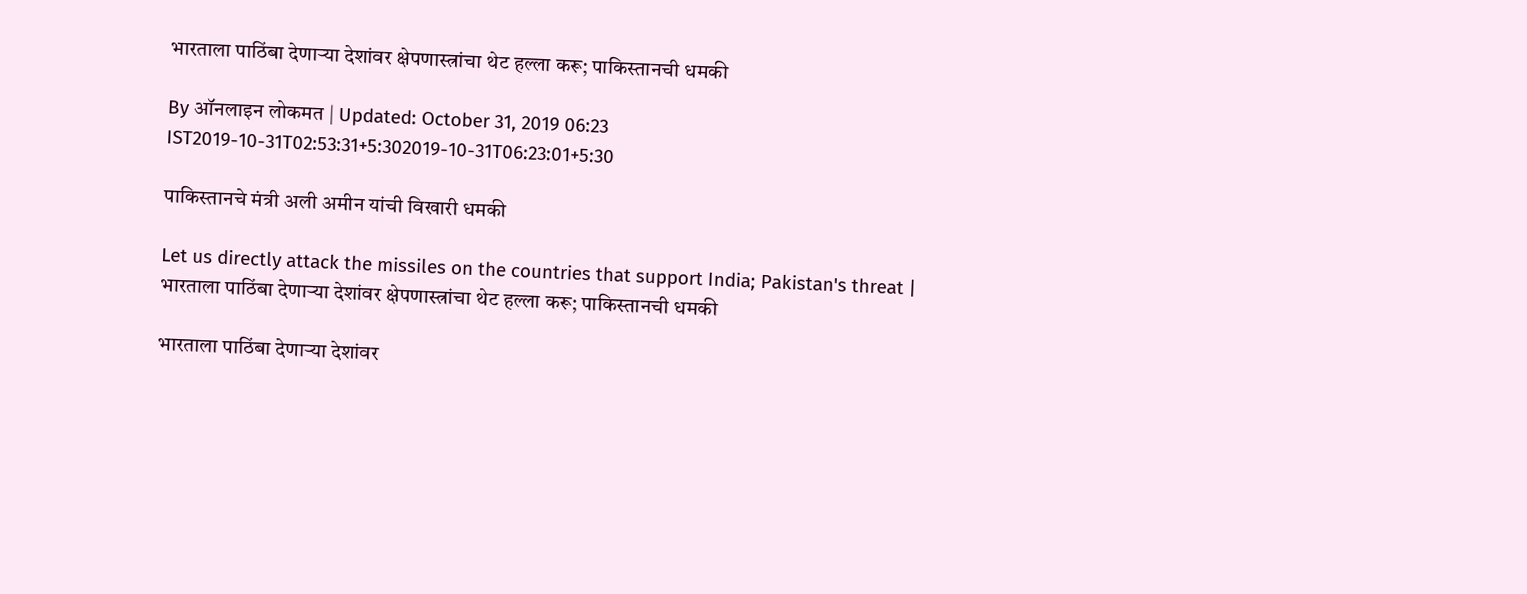भारताला पाठिंबा देणाऱ्या देशांवर क्षेपणास्त्रांचा थेट हल्ला करू; पाकिस्तानची धमकी

By ऑनलाइन लोकमत | Updated: October 31, 2019 06:23 IST2019-10-31T02:53:31+5:302019-10-31T06:23:01+5:30

पाकिस्तानचे मंत्री अली अमीन यांची विखारी धमकी

Let us directly attack the missiles on the countries that support India; Pakistan's threat | भारताला पाठिंबा देणाऱ्या देशांवर क्षेपणास्त्रांचा थेट हल्ला करू; पाकिस्तानची धमकी

भारताला पाठिंबा देणाऱ्या देशांवर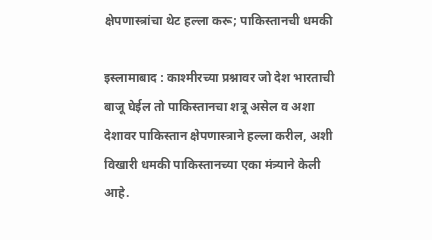क्षेपणास्त्रांचा थेट हल्ला करू; पाकिस्तानची धमकी

इस्लामाबाद : काश्मीरच्या प्रश्नावर जो देश भारताची बाजू घेईल तो पाकिस्तानचा शत्रू असेल व अशा देशावर पाकिस्तान क्षेपणास्त्राने हल्ला करील, अशी विखारी धमकी पाकिस्तानच्या एका मंत्र्याने केली आहे.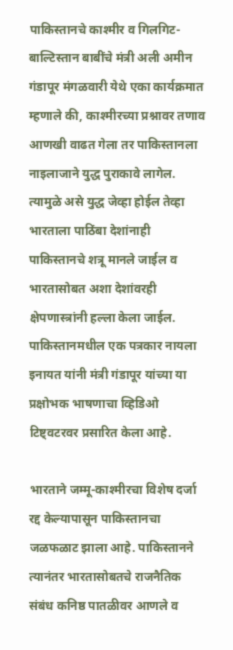पाकिस्तानचे काश्मीर व गिलगिट-बाल्टिस्तान बाबींचे मंत्री अली अमीन गंडापूर मंगळवारी येथे एका कार्यक्रमात म्हणाले की, काश्मीरच्या प्रश्नावर तणाव आणखी वाढत गेला तर पाकिस्तानला नाइलाजाने युद्ध पुराकावे लागेल. त्यामुळे असे युद्ध जेव्हा होईल तेव्हा भारताला पाठिंबा देशांनाही पाकिस्तानचे शत्रू मानले जाईल व भारतासोबत अशा देशांवरही क्षेपणास्त्रांनी हल्ला केला जाईल. पाकिस्तानमधील एक पत्रकार नायला इनायत यांनी मंत्री गंडापूर यांच्या या प्रक्षोभक भाषणाचा व्हिडिओ टिष्ट्वटरवर प्रसारित केला आहे.

भारताने जम्मू-काश्मीरचा विशेष दर्जा रद्द केल्यापासून पाकिस्तानचा जळफळाट झाला आहे. पाकिस्तानने त्यानंतर भारतासोबतचे राजनैतिक संबंध कनिष्ठ पातळीवर आणले व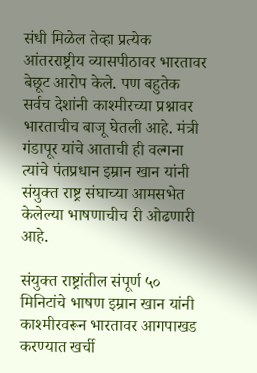संधी मिळेल तेव्हा प्रत्येक आंतरराष्ट्रीय व्यासपीठावर भारतावर बेछूट आरोप केले. पण बहुतेक सर्वच देशांनी काश्मीरच्या प्रश्नावर भारताचीच बाजू घेतली आहे. मंत्री गंडापूर यांचे आताची ही वल्गना त्यांचे पंतप्रधान इम्रान खान यांनी संयुक्त राष्ट्र संघाच्या आमसभेत केलेल्या भाषणाचीच री ओढणारी आहे.

संयुक्त राष्ट्रांतील संपूर्ण ५० मिनिटांचे भाषण इम्रान खान यांनी काश्मीरवरून भारतावर आगपाखड करण्यात खर्ची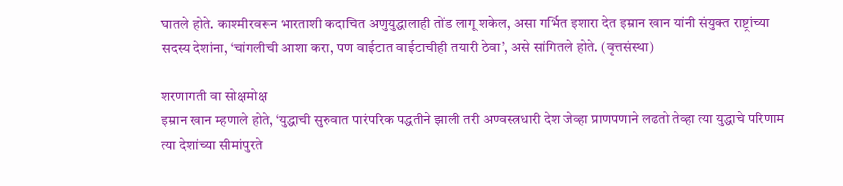घातले होते. काश्मीरवरून भारताशी कदाचित अणुयुद्धालाही तोंड लागू शकेल, असा गर्भित इशारा देत इम्रान खान यांनी संयुक्त राष्ट्रांच्या सदस्य देशांना, ‘चांगलीची आशा करा, पण वाईटात वाईटाचीही तयारी ठेवा’, असे सांगितले होते. (वृत्तसंस्था)

शरणागती वा सोक्षमोक्ष
इम्रान खान म्हणाले होते, ‘युद्धाची सुरुवात पारंपरिक पद्धतीने झाली तरी अण्वस्त्रधारी देश जेव्हा प्राणपणाने लढतो तेव्हा त्या युद्धाचे परिणाम त्या देशांच्या सीमांपुरते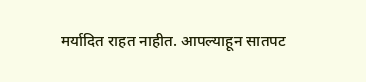मर्यादित राहत नाहीत. आपल्याहून सातपट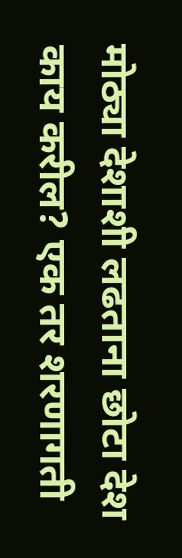मोठ्या देशाशी लढताना छोटा देश काय करील? एक तर शरणागती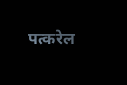पत्करेल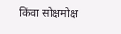किंवा सोक्षमोक्ष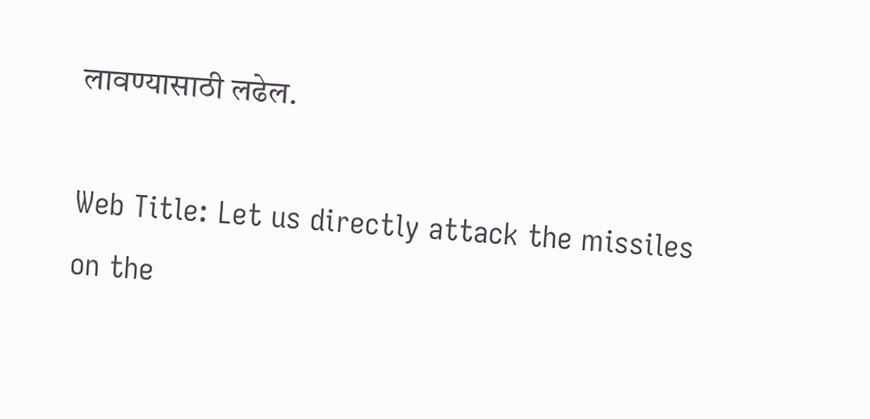लावण्यासाठी लढेल.

Web Title: Let us directly attack the missiles on the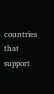countries that support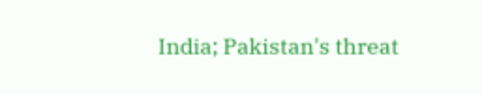India; Pakistan's threat